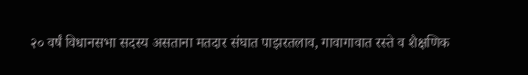२० वर्षं विधानसभा सदस्य असताना मतदार संघात पाझरतलाव, गावागावात रस्ते व शैक्षणिक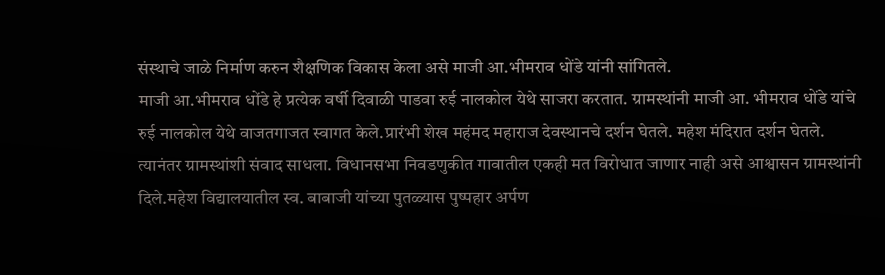संस्थाचे जाळे निर्माण करुन शैक्षणिक विकास केला असे माजी आ.भीमराव धोंडे यांनी सांगितले.
माजी आ.भीमराव धोंडे हे प्रत्येक वर्षी दिवाळी पाडवा रुई नालकोल येथे साजरा करतात. ग्रामस्थांनी माजी आ. भीमराव धोंडे यांचे रुई नालकोल येथे वाजतगाजत स्वागत केले.प्रारंभी शेख महंमद महाराज देवस्थानचे दर्शन घेतले. महेश मंदिरात दर्शन घेतले. त्यानंतर ग्रामस्थांशी संवाद साधला. विधानसभा निवडणुकीत गावातील एकही मत विरोधात जाणार नाही असे आश्वासन ग्रामस्थांनी दिले.महेश विद्यालयातील स्व. बाबाजी यांच्या पुतळ्यास पुष्पहार अर्पण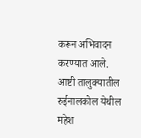करून अभिवादन करण्यात आले.
आष्टी तालुक्यातील रुईनालकोल येथील महेश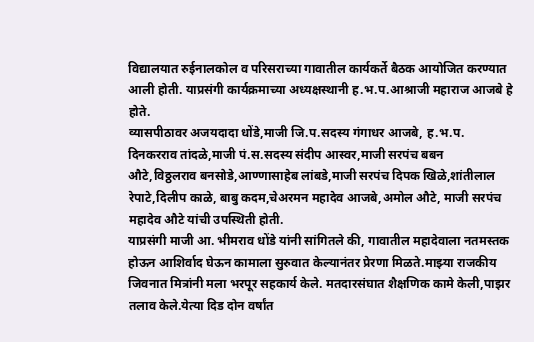विद्यालयात रुईनालकोल व परिसराच्या गावातील कार्यकर्ते बैठक आयोजित करण्यात आली होती. याप्रसंगी कार्यक्रमाच्या अध्यक्षस्थानी ह.भ.प.आश्राजी महाराज आजबे हे होते.
व्यासपीठावर अजयदादा धोंडे,माजी जि.प.सदस्य गंगाधर आजबे, ह.भ.प. दिनकरराव तांदळे,माजी पं.स.सदस्य संदीप आस्वर,माजी सरपंच बबन औटे,विठ्ठलराव बनसोडे,आण्णासाहेब लांबडे,माजी सरपंच दिपक खिळे,शांतीलाल रेपाटे,दिलीप काळे, बाबु कदम,चेअरमन महादेव आजबे,अमोल औटे, माजी सरपंच महादेव औटे यांची उपस्थिती होती.
याप्रसंगी माजी आ. भीमराव धोंडे यांनी सांगितले की, गावातील महादेवाला नतमस्तक होऊन आशिर्वाद घेऊन कामाला सुरुवात केल्यानंतर प्रेरणा मिळते.माझ्या राजकीय जिवनात मित्रांनी मला भरपूर सहकार्य केले. मतदारसंघात शैक्षणिक कामे केली,पाझर तलाव केले.येत्या दिड दोन वर्षांत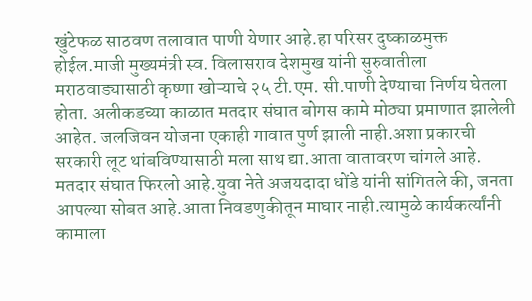खुंटेफळ साठवण तलावात पाणी येणार आहे.हा परिसर दुष्काळमुक्त होईल.माजी मुख्यमंत्री स्व. विलासराव देशमुख यांनी सुरुवातीला मराठवाड्यासाठी कृष्णा खोऱ्याचे २५ टी.एम. सी.पाणी देण्याचा निर्णय घेतला होता. अलीकडच्या काळात मतदार संघात बोगस कामे मोठ्या प्रमाणात झालेली आहेत. जलजिवन योजना एकाही गावात पुर्ण झाली नाही.अशा प्रकारची सरकारी लूट थांबविण्यासाठी मला साथ द्या.आता वातावरण चांगले आहे. मतदार संघात फिरलो आहे.युवा नेते अजयदादा धोंडे यांनी सांगितले की, जनता आपल्या सोबत आहे.आता निवडणुकीतून माघार नाही.त्यामुळे कार्यकर्त्यांनी कामाला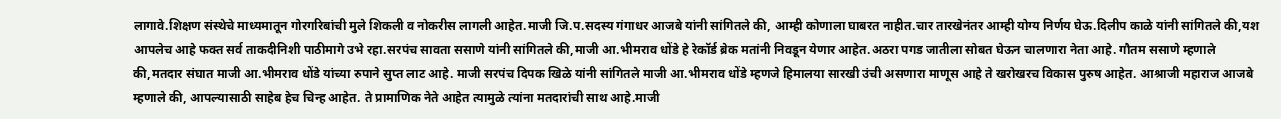लागावे.शिक्षण संस्थेचे माध्यमातून गोरगरिबांची मुले शिकली व नोकरीस लागली आहेत.माजी जि.प.सदस्य गंगाधर आजबे यांनी सांगितले की, आम्ही कोणाला घाबरत नाहीत.चार तारखेनंतर आम्ही योग्य निर्णय घेऊ.दिलीप काळे यांनी सांगितले की,यश आपलेच आहे फक्त सर्व ताकदीनिशी पाठीमागे उभे रहा.सरपंच सावता ससाणे यांनी सांगितले की,माजी आ.भीमराव धोंडे हे रेकॉर्ड ब्रेक मतांनी निवडून येणार आहेत.अठरा पगड जातीला सोबत घेऊन चालणारा नेता आहे. गौतम ससाणे म्हणाले की,मतदार संघात माजी आ.भीमराव धोंडे यांच्या रुपाने सुप्त लाट आहे. माजी सरपंच दिपक खिळे यांनी सांगितले माजी आ.भीमराव धोंडे म्हणजे हिमालया सारखी उंची असणारा माणूस आहे ते खरोखरच विकास पुरुष आहेत. आश्राजी महाराज आजबे म्हणाले की, आपल्यासाठी साहेब हेच चिन्ह आहेत. ते प्रामाणिक नेते आहेत त्यामुळे त्यांना मतदारांची साथ आहे.माजी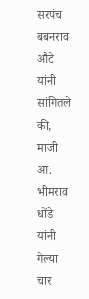सरपंच बबनराव औटे यांनी सांगितले की, माजी आ. भीमराव धोंडे यांनी गेल्या चार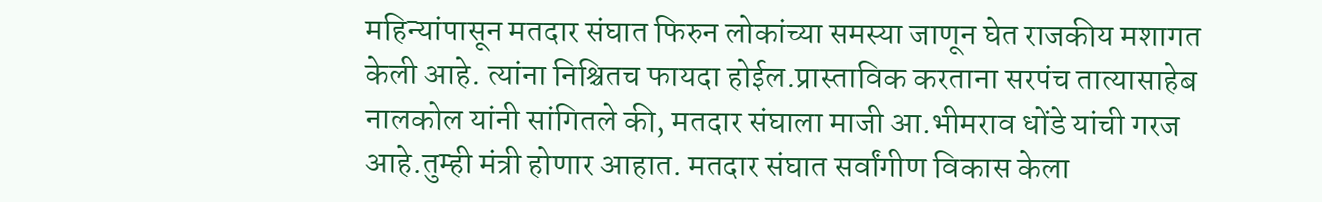महिन्यांपासून मतदार संघात फिरुन लोकांच्या समस्या जाणून घेत राजकीय मशागत केली आहे. त्यांना निश्चितच फायदा होईल.प्रास्ताविक करताना सरपंच तात्यासाहेब नालकोल यांनी सांगितले की, मतदार संघाला माजी आ.भीमराव धोंडे यांची गरज आहे.तुम्ही मंत्री होणार आहात. मतदार संघात सर्वांगीण विकास केला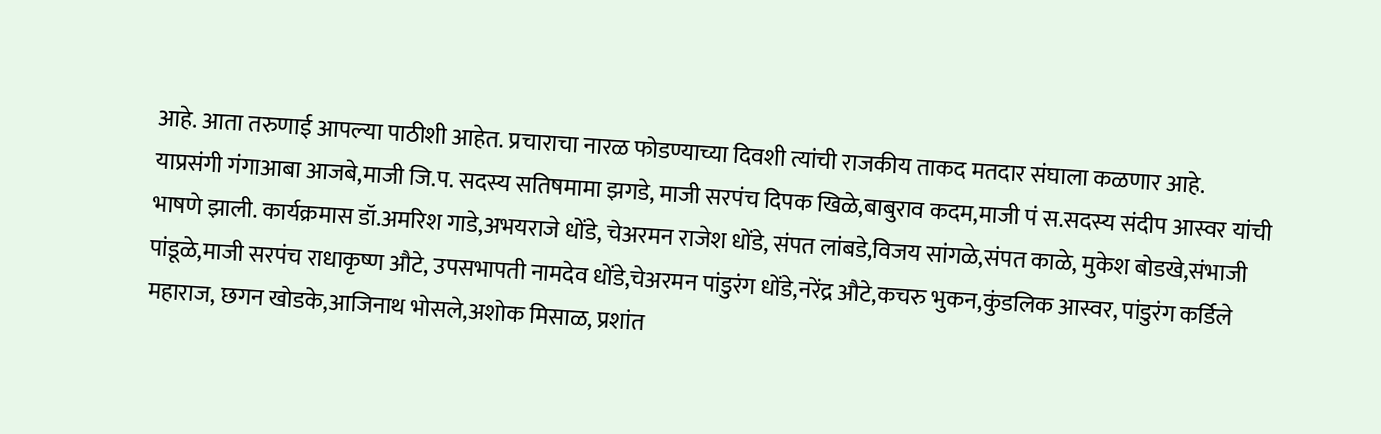आहे. आता तरुणाई आपल्या पाठीशी आहेत. प्रचाराचा नारळ फोडण्याच्या दिवशी त्यांची राजकीय ताकद मतदार संघाला कळणार आहे.
याप्रसंगी गंगाआबा आजबे,माजी जि.प. सदस्य सतिषमामा झगडे, माजी सरपंच दिपक खिळे,बाबुराव कदम,माजी पं स.सदस्य संदीप आस्वर यांची भाषणे झाली. कार्यक्रमास डॉ.अमरिश गाडे,अभयराजे धोंडे, चेअरमन राजेश धोंडे, संपत लांबडे,विजय सांगळे,संपत काळे, मुकेश बोडखे,संभाजी पांडूळे,माजी सरपंच राधाकृष्ण औटे, उपसभापती नामदेव धोंडे,चेअरमन पांडुरंग धोंडे,नरेंद्र औटे,कचरु भुकन,कुंडलिक आस्वर, पांडुरंग कर्डिले महाराज, छगन खोडके,आजिनाथ भोसले,अशोक मिसाळ, प्रशांत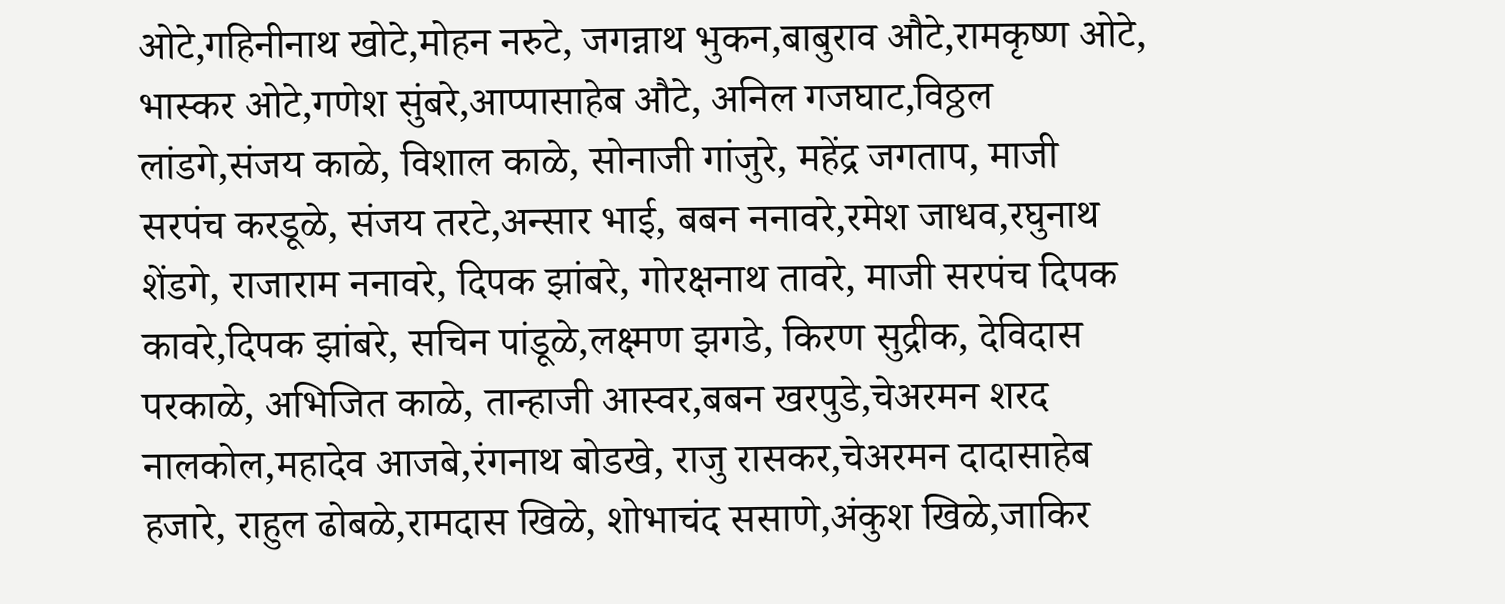ओटे,गहिनीनाथ खोटे,मोहन नरुटे, जगन्नाथ भुकन,बाबुराव औटे,रामकृष्ण ओटे, भास्कर ओटे,गणेश सुंबरे,आप्पासाहेब औटे, अनिल गजघाट,विठ्ठल लांडगे,संजय काळे, विशाल काळे, सोनाजी गांजुरे, महेंद्र जगताप, माजी सरपंच करडूळे, संजय तरटे,अन्सार भाई, बबन ननावरे,रमेश जाधव,रघुनाथ शेंडगे, राजाराम ननावरे, दिपक झांबरे, गोरक्षनाथ तावरे, माजी सरपंच दिपक कावरे,दिपक झांबरे, सचिन पांडूळे,लक्ष्मण झगडे, किरण सुद्रीक, देविदास परकाळे, अभिजित काळे, तान्हाजी आस्वर,बबन खरपुडे,चेअरमन शरद नालकोल,महादेव आजबे,रंगनाथ बोडखे, राजु रासकर,चेअरमन दादासाहेब हजारे, राहुल ढोबळे,रामदास खिळे, शोभाचंद ससाणे,अंकुश खिळे,जाकिर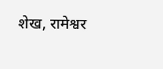शेख, रामेश्वर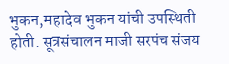भुकन,महादेव भुकन यांची उपस्थिती होती. सूत्रसंचालन माजी सरपंच संजय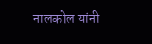नालकोल यांनी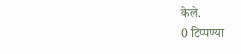केले.
0 टिप्पण्या